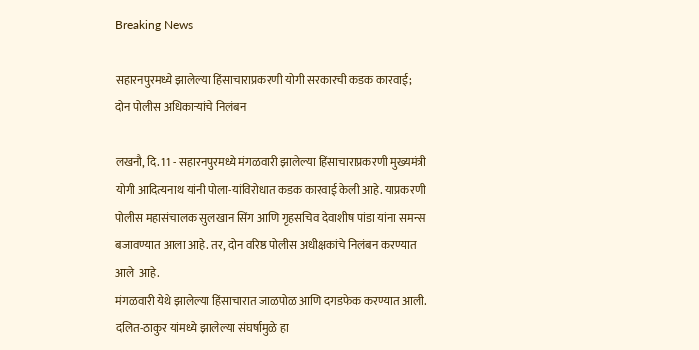Breaking News

सहारनपुरमध्ये झालेल्या हिंसाचाराप्रकरणी योगी सरकारची कडक कारवाई; दोन पोलीस अधिकार्‍यांचे निलंबन

लखनौ, दि. 11 - सहारनपुरमध्ये मंगळवारी झालेल्या हिंसाचाराप्रकरणी मुख्यमंत्री योगी आदित्यनाथ यांनी पोला-यांविरोधात कडक कारवाई केली आहे. याप्रकरणी  पोलीस महासंचालक सुलखान सिंग आणि गृहसचिव देवाशीष पांडा यांना समन्स बजावण्यात आला आहे. तर, दोन वरिष्ठ पोलीस अधीक्षकांचे निलंबन करण्यात आले  आहे.
मंगळवारी येथे झालेल्या हिंसाचारात जाळपोळ आणि दगडफेक करण्यात आली. दलित-ठाकुर यांमध्ये झालेल्या संघर्षामुळे हा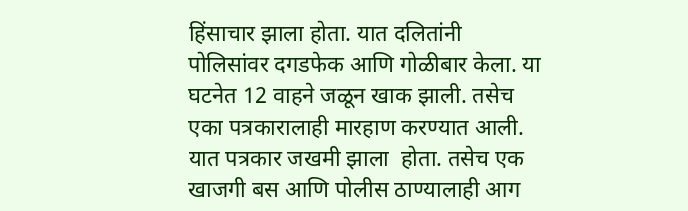हिंसाचार झाला होता. यात दलितांनी  पोलिसांवर दगडफेक आणि गोळीबार केला. या घटनेत 12 वाहने जळून खाक झाली. तसेच एका पत्रकारालाही मारहाण करण्यात आली. यात पत्रकार जखमी झाला  होता. तसेच एक खाजगी बस आणि पोलीस ठाण्यालाही आग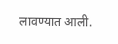लावण्यात आली.